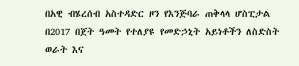በአዊ ብሄረሰብ አስተዳድር ዞን የእንጅባራ ጠቅላላ ሆስፒታል በ2017 በጀት ዓመት የተለያዩ የመድኃኒት አይነቶችን ለስድስት ወራት እና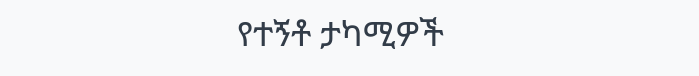የተኝቶ ታካሚዎች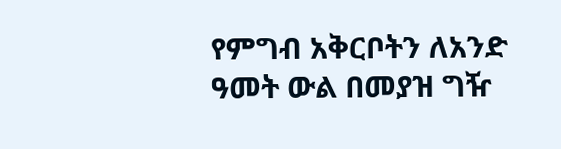የምግብ አቅርቦትን ለአንድ ዓመት ውል በመያዝ ግዥ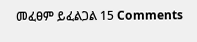መፈፀም ይፈልጋል 15 Comments